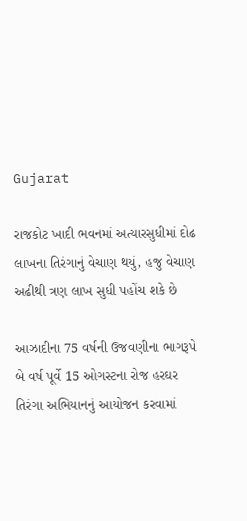Gujarat

રાજકોટ ખાદી ભવનમાં અત્યારસુધીમાં દોઢ લાખના તિરંગાનું વેચાણ થયું, હજુ વેચાણ અઢીથી ત્રણ લાખ સુધી પહોંચ શકે છે

આઝાદીના 75 વર્ષની ઉજવણીના ભાગરૂપે બે વર્ષ પૂર્વે 15 ઓગસ્ટના રોજ હરઘર તિરંગા અભિયાનનું આયોજન કરવામાં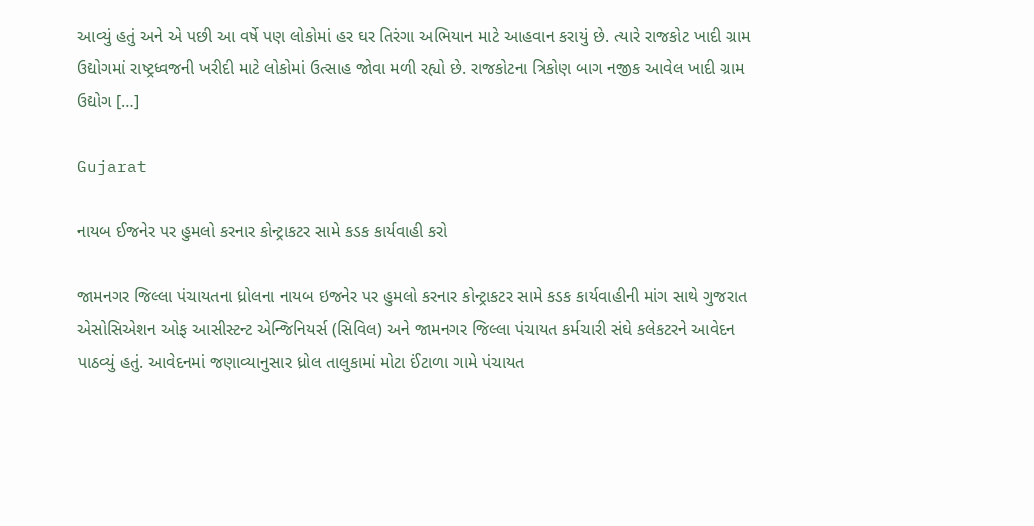આવ્યું હતું અને એ પછી આ વર્ષે પણ લોકોમાં હર ઘર તિરંગા અભિયાન માટે આહવાન કરાયું છે. ત્યારે રાજકોટ ખાદી ગ્રામ ઉદ્યોગમાં રાષ્ટ્રધ્વજની ખરીદી માટે લોકોમાં ઉત્સાહ જોવા મળી રહ્યો છે. રાજકોટના ત્રિકોણ બાગ નજીક આવેલ ખાદી ગ્રામ ઉદ્યોગ […]

Gujarat

નાયબ ઈજનેર પર હુમલો કરનાર કોન્ટ્રાકટર સામે કડક કાર્યવાહી કરો

જામનગર જિલ્લા પંચાયતના ધ્રોલના નાયબ ઇજનેર પર હુમલો કરનાર કોન્ટ્રાકટર સામે કડક કાર્યવાહીની માંગ સાથે ગુજરાત એસોસિએશન ઓફ આસીસ્ટન્ટ એન્જિનિયર્સ (સિવિલ) અને જામનગર જિલ્લા પંચાયત કર્મચારી સંઘે કલેકટરને આવેદન પાઠવ્યું હતું. આવેદનમાં જણાવ્યાનુસાર ધ્રોલ તાલુકામાં મોટા ઈંટાળા ગામે પંચાયત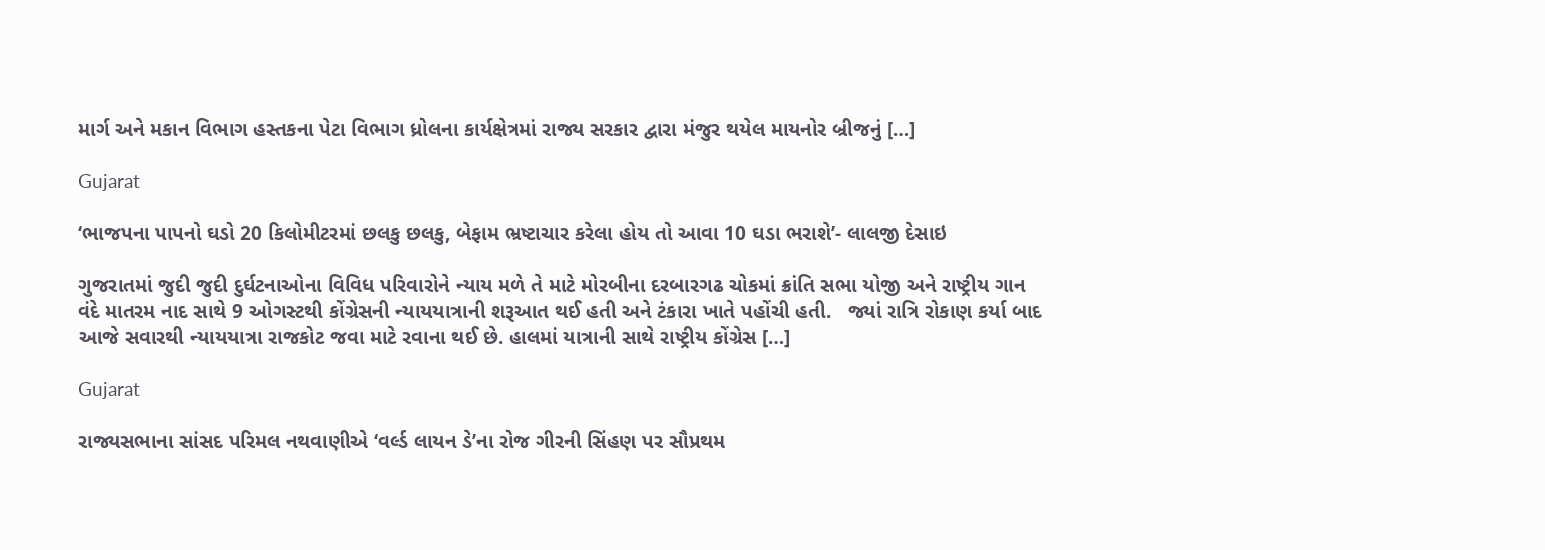માર્ગ અને મકાન વિભાગ હસ્તકના પેટા વિભાગ ધ્રોલના કાર્યક્ષેત્રમાં રાજ્ય સરકાર દ્વારા મંજુર થયેલ માયનોર બ્રીજનું […]

Gujarat

‘ભાજપના પાપનો ઘડો 20 કિલોમીટરમાં છલકુ છલકુ, બેફામ ભ્રષ્ટાચાર કરેલા હોય તો આવા 10 ઘડા ભરાશે’- લાલજી દેસાઇ

ગુજરાતમાં જુદી જુદી દુર્ઘટનાઓના વિવિધ પરિવારોને ન્યાય મળે તે માટે મોરબીના દરબારગઢ ચોકમાં ક્રાંતિ સભા યોજી અને રાષ્ટ્રીય ગાન વંદે માતરમ નાદ સાથે 9 ઓગસ્ટથી કોંગ્રેસની ન્યાયયાત્રાની શરૂઆત થઈ હતી અને ટંકારા ખાતે પહોંચી હતી.   જ્યાં રાત્રિ રોકાણ કર્યા બાદ આજે સવારથી ન્યાયયાત્રા રાજકોટ જવા માટે રવાના થઈ છે. હાલમાં યાત્રાની સાથે રાષ્ટ્રીય કોંગ્રેસ […]

Gujarat

રાજ્યસભાના સાંસદ પરિમલ નથવાણીએ ‘વર્લ્ડ લાયન ડે’ના રોજ ગીરની સિંહણ પર સૌપ્રથમ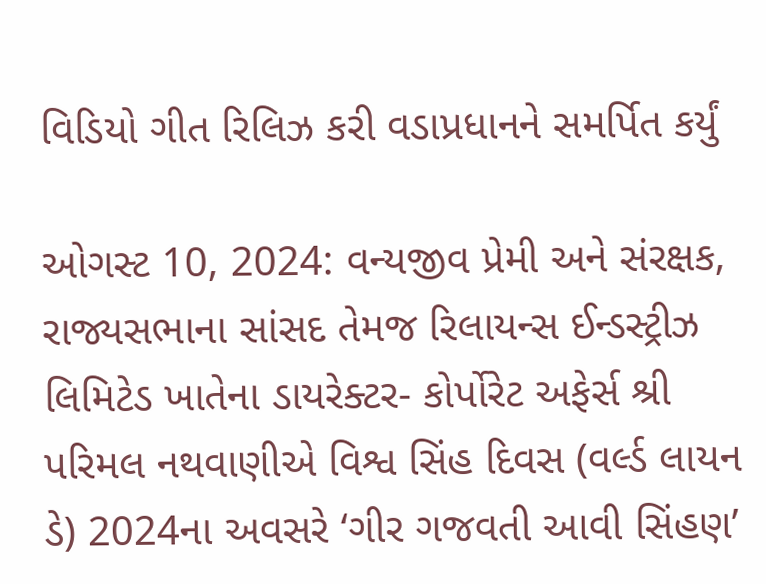વિડિયો ગીત રિલિઝ કરી વડાપ્રધાનને સમર્પિત કર્યું

ઓગસ્ટ 10, 2024: વન્યજીવ પ્રેમી અને સંરક્ષક, રાજ્યસભાના સાંસદ તેમજ રિલાયન્સ ઈન્ડસ્ટ્રીઝ લિમિટેડ ખાતેના ડાયરેક્ટર- કોર્પોરેટ અફેર્સ શ્રી પરિમલ નથવાણીએ વિશ્વ સિંહ દિવસ (વર્લ્ડ લાયન ડે) 2024ના અવસરે ‘ગીર ગજવતી આવી સિંહણ’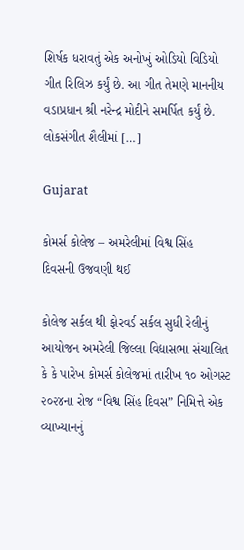શિર્ષક ધરાવતું એક અનોખું ઓડિયો વિડિયો ગીત રિલિઝ કર્યું છે. આ ગીત તેમણે માનનીય વડાપ્રધાન શ્રી નરેન્દ્ર મોદીને સમર્પિત કર્યું છે. લોકસંગીત શૈલીમાં […]

Gujarat

કોમર્સ કોલેજ – અમરેલીમાં વિશ્વ સિંહ  દિવસની ઉજવણી થઈ

કોલેજ સર્કલ થી ફોરવર્ડ સર્કલ સુધી રેલીનું આયોજન અમરેલી જિલ્લા વિદ્યાસભા સંચાલિત કે કે પારેખ કોમર્સ કોલેજમાં તારીખ ૧૦ ઓગસ્ટ ૨૦૨૪ના રોજ “વિશ્વ સિંહ દિવસ” નિમિત્તે એક વ્યાખ્યાનનું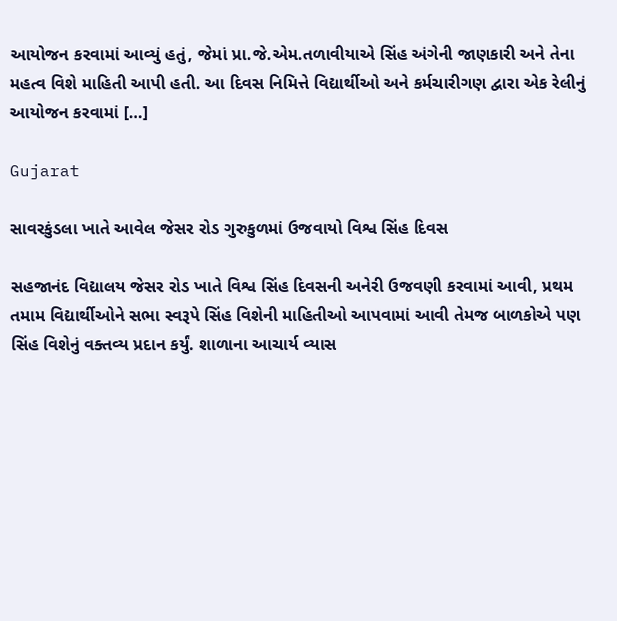આયોજન કરવામાં આવ્યું હતું, જેમાં પ્રા.જે.એમ.તળાવીયાએ સિંહ અંગેની જાણકારી અને તેના મહત્વ વિશે માહિતી આપી હતી. આ દિવસ નિમિત્તે વિદ્યાર્થીઓ અને કર્મચારીગણ દ્વારા એક રેલીનું આયોજન કરવામાં […]

Gujarat

સાવરકુંડલા ખાતે આવેલ જેસર રોડ ગુરુકુળમાં ઉજવાયો વિશ્વ સિંહ દિવસ

સહજાનંદ વિદ્યાલય જેસર રોડ ખાતે વિશ્વ સિંહ દિવસની અનેરી ઉજવણી કરવામાં આવી, પ્રથમ તમામ વિદ્યાર્થીઓને સભા સ્વરૂપે સિંહ વિશેની માહિતીઓ આપવામાં આવી તેમજ બાળકોએ પણ સિંહ વિશેનું વક્તવ્ય પ્રદાન કર્યું. શાળાના આચાર્ય વ્યાસ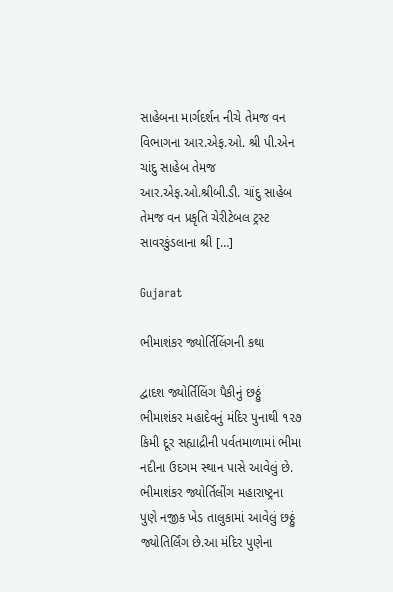સાહેબના માર્ગદર્શન નીચે તેમજ વન વિભાગના આર.એફ.ઓ. શ્રી પી.એન‌ ચાંદુ સાહેબ તેમજ આર.એફ.ઓ.શ્રીબી.ડી. ચાંદુ સાહેબ તેમજ વન પ્રકૃતિ ચેરીટેબલ ટ્રસ્ટ સાવરકુંડલાના શ્રી […]

Gujarat

ભીમાશંકર જ્યોર્તિલિંગની કથા

દ્વાદશ જ્યોર્તિલિંગ પૈકીનું છઠ્ઠું ભીમાશંકર મહાદેવનું મંદિર પુનાથી ૧૨૭ કિમી દૂર સહ્યાદ્રીની પર્વતમાળામાં ભીમા નદીના ઉદગમ સ્થાન પાસે આવેલું છે.  ભીમાશંકર જ્યોર્તિલીંગ મહારાષ્ટ્રના પુણે નજીક ખેડ તાલુકામાં આવેલું છઠ્ઠું જ્યોતિર્લિંગ છે.આ મંદિર પુણેના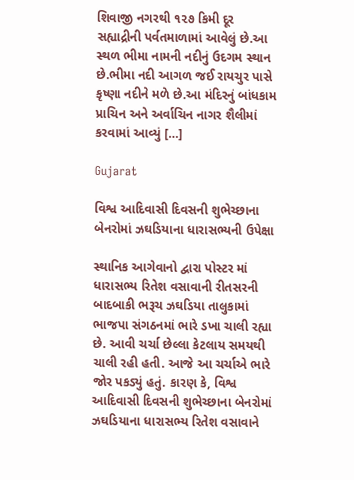શિવાજી નગરથી ૧૨૭ કિમી દૂર સહ્યાદ્રીની પર્વતમાળામાં આવેલું છે.આ સ્થળ ભીમા નામની નદીનું ઉદગમ સ્થાન છે.ભીમા નદી આગળ જઈ રાયચુર પાસે કૃષ્ણા નદીને મળે છે.આ મંદિરનું બાંધકામ પ્રાચિન અને અર્વાચિન નાગર શૈલીમાં કરવામાં આવ્યું […]

Gujarat

વિશ્વ આદિવાસી દિવસની શુભેચ્છાના બેનરોમાં ઝઘડિયાના ધારાસભ્યની ઉપેક્ષા

સ્થાનિક આગેવાનો દ્વારા પોસ્ટર માં ધારાસભ્ય રિતેશ વસાવાની રીતસરની બાદબાકી ભરૂચ ઝઘડિયા તાલુકામાં ભાજપા સંગઠનમાં ભારે ડખા ચાલી રહ્યા છે. આવી ચર્ચા છેલ્લા કેટલાય સમયથી ચાલી રહી હતી. આજે આ ચર્ચાએ ભારે જોર પકડ્યું હતું. કારણ કે, વિશ્વ આદિવાસી દિવસની શુભેચ્છાના બેનરોમાં ઝઘડિયાના ધારાસભ્ય રિતેશ વસાવાને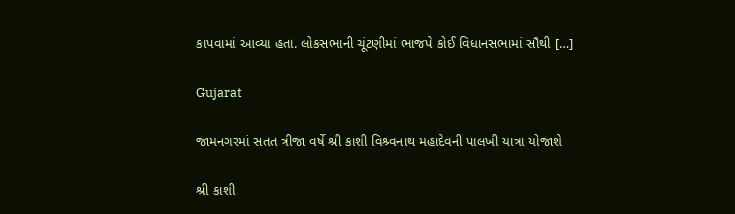કાપવામાં આવ્યા હતા. લોકસભાની ચૂંટણીમાં ભાજપે કોઈ વિધાનસભામાં સૌથી […]

Gujarat

જામનગરમાં સતત ત્રીજા વર્ષે શ્રી કાશી વિશ્ર્વનાથ મહાદેવની પાલખી યાત્રા યોજાશે

શ્રી કાશી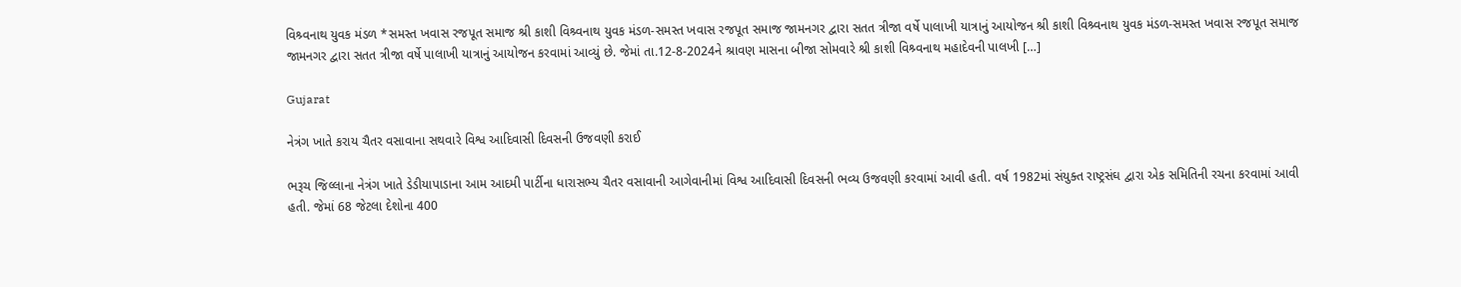વિશ્ર્વનાથ યુવક મંડળ *સમસ્ત ખવાસ રજપૂત સમાજ શ્રી કાશી વિશ્ર્વનાથ યુવક મંડળ-સમસ્ત ખવાસ રજપૂત સમાજ જામનગર દ્વારા સતત ત્રીજા વર્ષે પાલાખી યાત્રાનું આયોજન શ્રી કાશી વિશ્ર્વનાથ યુવક મંડળ-સમસ્ત ખવાસ રજપૂત સમાજ જામનગર દ્વારા સતત ત્રીજા વર્ષે પાલાખી યાત્રાનું આયોજન કરવામાં આવ્યું છે. જેમાં તા.12-8-2024ને શ્રાવણ માસના બીજા સોમવારે શ્રી કાશી વિશ્ર્વનાથ મહાદેવની પાલખી […]

Gujarat

નેત્રંગ ખાતે કરાય ચૈતર વસાવાના સથવારે વિશ્વ આદિવાસી દિવસની ઉજવણી કરાઈ

ભરૂચ જિલ્લાના નેત્રંગ ખાતે ડેડીયાપાડાના આમ આદમી પાર્ટીના ધારાસભ્ય ચૈતર વસાવાની આગેવાનીમાં વિશ્વ આદિવાસી દિવસની ભવ્ય ઉજવણી કરવામાં આવી હતી. વર્ષ 1982માં સંયુક્ત રાષ્ટ્રસંઘ દ્વારા એક સમિતિની રચના કરવામાં આવી હતી. જેમાં 68 જેટલા દેશોના 400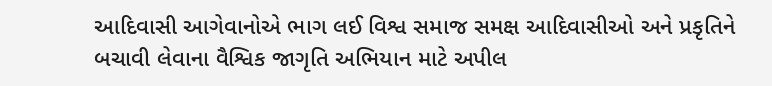આદિવાસી આગેવાનોએ ભાગ લઈ વિશ્વ સમાજ સમક્ષ આદિવાસીઓ અને પ્રકૃતિને બચાવી લેવાના વૈશ્વિક જાગૃતિ અભિયાન માટે અપીલ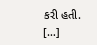કરી હતી. […]